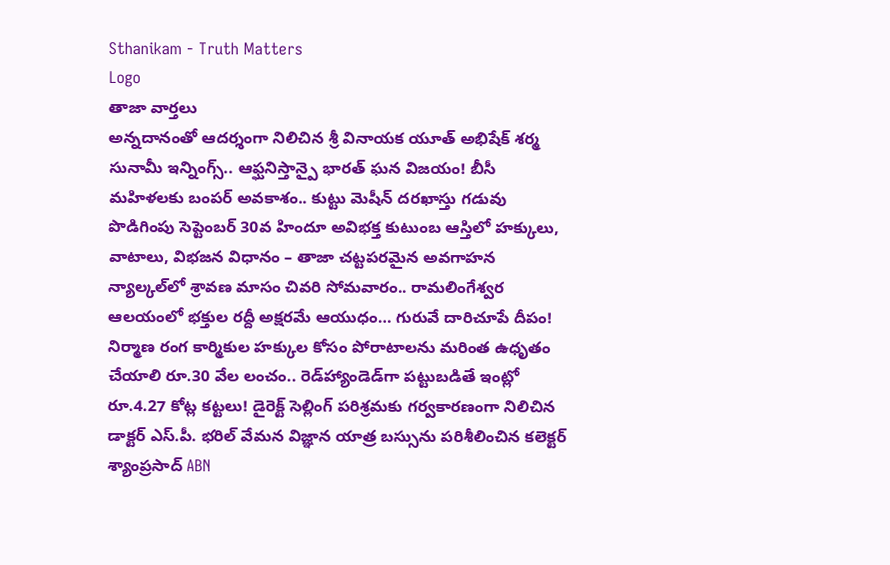Sthanikam - Truth Matters
Logo
తాజా వార్తలు
అన్నదానంతో ఆదర్శంగా నిలిచిన శ్రీ వినాయక యూత్ అభిషేక్ శర్మ సునామీ ఇన్నింగ్స్.. ఆఫ్ఘనిస్తాన్పై భారత్ ఘన విజయం! బీసీ మహిళలకు బంపర్ అవకాశం.. కుట్టు మెషీన్ దరఖాస్తు గడువు పొడిగింపు సెప్టెంబర్ 30వ హిందూ అవిభక్త కుటుంబ ఆస్తిలో హక్కులు, వాటాలు, విభజన విధానం – తాజా చట్టపరమైన అవగాహన న్యాల్కల్‌లో శ్రావణ మాసం చివరి సోమవారం.. రామలింగేశ్వర ఆలయంలో భక్తుల రద్దీ అక్షరమే ఆయుధం… గురువే దారిచూపే దీపం! నిర్మాణ రంగ కార్మికుల హక్కుల కోసం పోరాటాలను మరింత ఉధృతం చేయాలి రూ.30 వేల లంచం.. రెడ్‌హ్యాండెడ్‌గా పట్టుబడితే ఇంట్లో రూ.4.27 కోట్ల కట్టలు! డైరెక్ట్ సెల్లింగ్ పరిశ్రమకు గర్వకారణంగా నిలిచిన డాక్టర్ ఎస్.పీ. భరిల్ వేమన విజ్ఞాన యాత్ర బస్సును పరిశీలించిన కలెక్టర్ శ్యాంప్రసాద్ ABN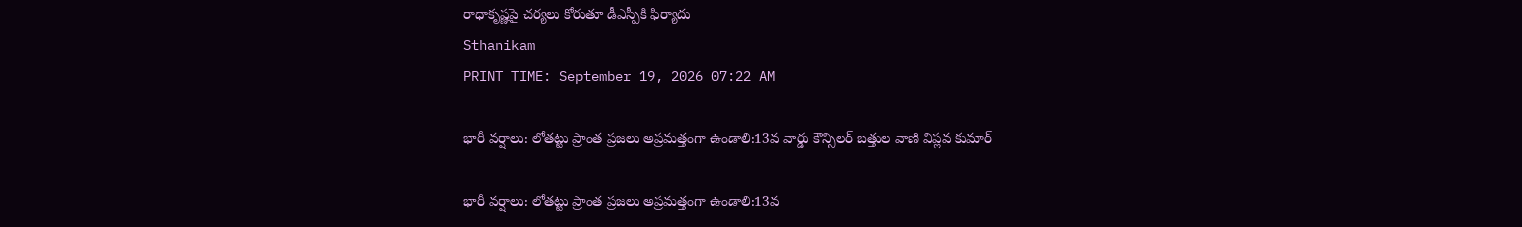రాధాకృష్ణపై చర్యలు కోరుతూ డీఎస్పీకి ఫిర్యాదు
Sthanikam
PRINT TIME: September 19, 2026 07:22 AM

భారీ వర్షాలు: లోతట్టు ప్రాంత ప్రజలు అప్రమత్తంగా ఉండాలి:13వ వార్డు కౌన్సిలర్ బత్తుల వాణి విప్లవ కుమార్

భారీ వర్షాలు: లోతట్టు ప్రాంత ప్రజలు అప్రమత్తంగా ఉండాలి:13వ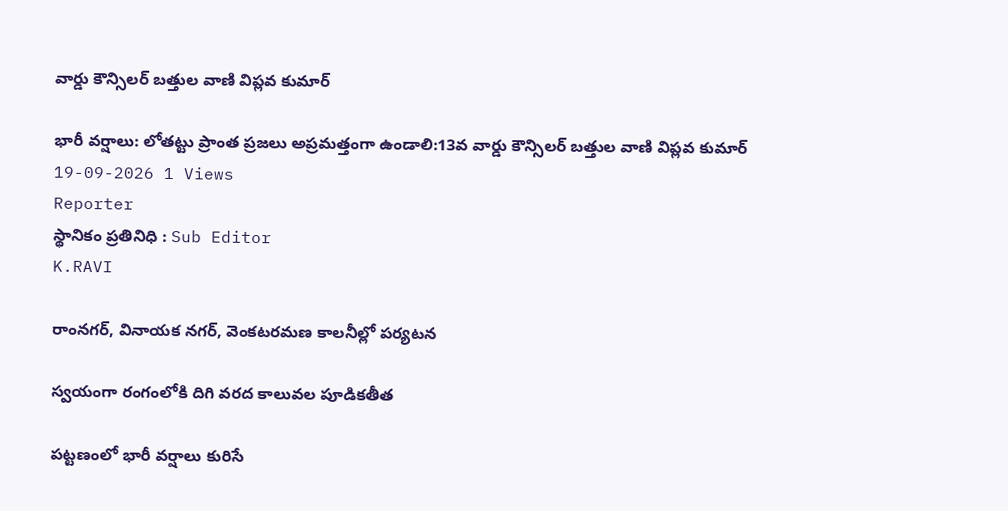వార్డు కౌన్సిలర్ బత్తుల వాణి విప్లవ కుమార్

భారీ వర్షాలు: లోతట్టు ప్రాంత ప్రజలు అప్రమత్తంగా ఉండాలి:13వ వార్డు కౌన్సిలర్ బత్తుల వాణి విప్లవ కుమార్
19-09-2026 1 Views
Reporter
స్థానికం ప్రతినిధి : Sub Editor
K.RAVI

రాంనగర్, వినాయక నగర్, వెంకటరమణ కాలనీల్లో పర్యటన

స్వయంగా రంగంలోకి దిగి వరద కాలువల పూడికతీత

పట్టణంలో భారీ వర్షాలు కురిసే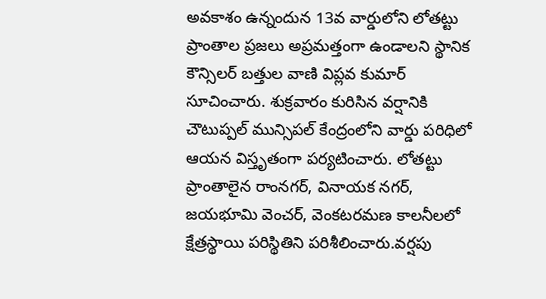అవకాశం ఉన్నందున 13వ వార్డులోని లోతట్టు ప్రాంతాల ప్రజలు అప్రమత్తంగా ఉండాలని స్థానిక కౌన్సిలర్ బత్తుల వాణి విప్లవ కుమార్ సూచించారు. శుక్రవారం కురిసిన వర్షానికి చౌటుప్పల్ మున్సిపల్ కేంద్రంలోని వార్డు పరిధిలో ఆయన విస్తృతంగా పర్యటించారు. లోతట్టు ప్రాంతాలైన రాంనగర్, వినాయక నగర్, జయభూమి వెంచర్, వెంకటరమణ కాలనీలలో క్షేత్రస్థాయి పరిస్థితిని పరిశీలించారు.వర్షపు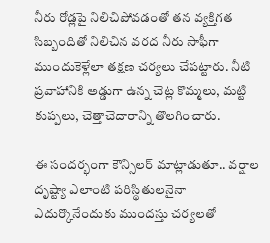నీరు రోడ్లపై నిలిచిపోవడంతో తన వ్యక్తిగత సిబ్బందితో నిలిచిన వరద నీరు సాఫీగా ముందుకెళ్లేలా తక్షణ చర్యలు చేపట్టారు. నీటి ప్రవాహానికి అడ్డుగా ఉన్న చెట్ల కొమ్మలు, మట్టి కుప్పలు, చెత్తాచెదారాన్ని తొలగించారు.

ఈ సందర్భంగా కౌన్సిలర్ మాట్లాడుతూ.. వర్షాల దృష్ట్యా ఎలాంటి పరిస్థితులనైనా ఎదుర్కొనేందుకు ముందస్తు చర్యలతో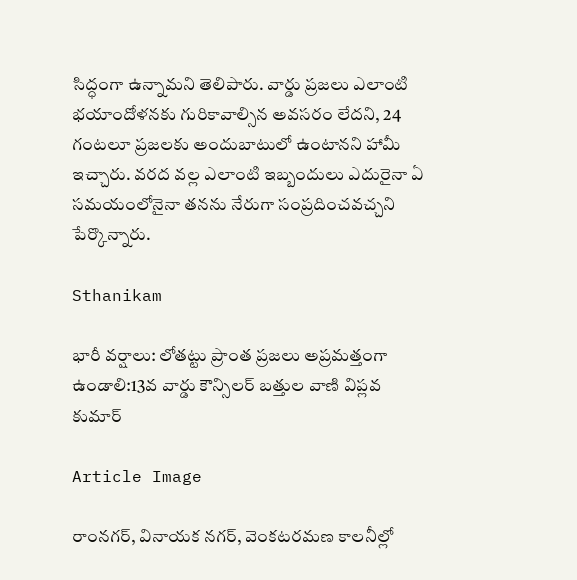సిద్ధంగా ఉన్నామని తెలిపారు. వార్డు ప్రజలు ఎలాంటి భయాందోళనకు గురికావాల్సిన అవసరం లేదని, 24 గంటలూ ప్రజలకు అందుబాటులో ఉంటానని హామీ ఇచ్చారు. వరద వల్ల ఎలాంటి ఇబ్బందులు ఎదురైనా ఏ సమయంలోనైనా తనను నేరుగా సంప్రదించవచ్చని పేర్కొన్నారు.

Sthanikam

భారీ వర్షాలు: లోతట్టు ప్రాంత ప్రజలు అప్రమత్తంగా ఉండాలి:13వ వార్డు కౌన్సిలర్ బత్తుల వాణి విప్లవ కుమార్

Article Image

రాంనగర్, వినాయక నగర్, వెంకటరమణ కాలనీల్లో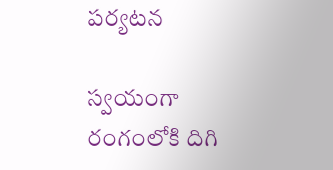పర్యటన

స్వయంగా రంగంలోకి దిగి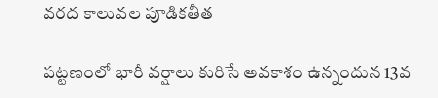వరద కాలువల పూడికతీత

పట్టణంలో భారీ వర్షాలు కురిసే అవకాశం ఉన్నందున 13వ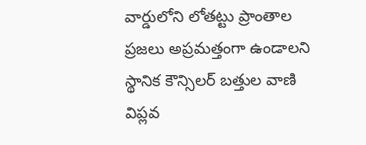వార్డులోని లోతట్టు ప్రాంతాల ప్రజలు అప్రమత్తంగా ఉండాలని స్థానిక కౌన్సిలర్ బత్తుల వాణి విప్లవ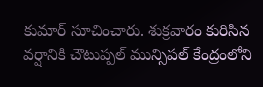కుమార్ సూచించారు. శుక్రవారం కురిసిన వర్షానికి చౌటుప్పల్ మున్సిపల్ కేంద్రంలోని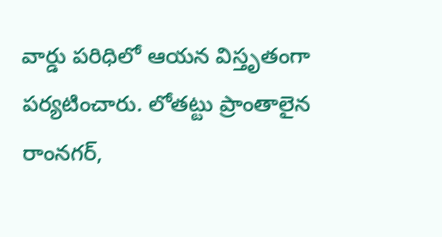వార్డు పరిధిలో ఆయన విస్తృతంగా పర్యటించారు. లోతట్టు ప్రాంతాలైన రాంనగర్,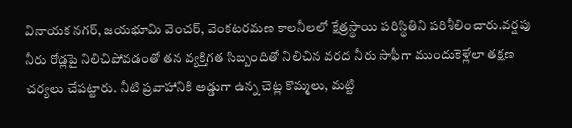వినాయక నగర్, జయభూమి వెంచర్, వెంకటరమణ కాలనీలలో క్షేత్రస్థాయి పరిస్థితిని పరిశీలించారు.వర్షపు నీరు రోడ్లపై నిలిచిపోవడంతో తన వ్యక్తిగత సిబ్బందితో నిలిచిన వరద నీరు సాఫీగా ముందుకెళ్లేలా తక్షణ చర్యలు చేపట్టారు. నీటి ప్రవాహానికి అడ్డుగా ఉన్న చెట్ల కొమ్మలు, మట్టి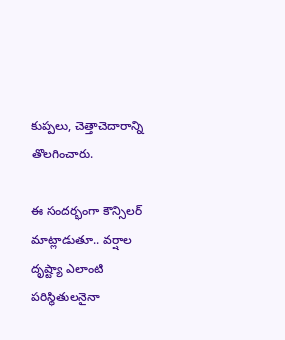కుప్పలు, చెత్తాచెదారాన్ని తొలగించారు.

ఈ సందర్భంగా కౌన్సిలర్ మాట్లాడుతూ.. వర్షాల దృష్ట్యా ఎలాంటి పరిస్థితులనైనా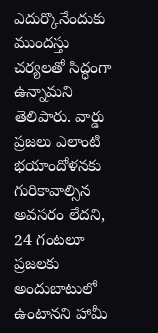ఎదుర్కొనేందుకు ముందస్తు చర్యలతో సిద్ధంగా ఉన్నామని తెలిపారు. వార్డు ప్రజలు ఎలాంటి భయాందోళనకు గురికావాల్సిన అవసరం లేదని, 24 గంటలూ ప్రజలకు అందుబాటులో ఉంటానని హామీ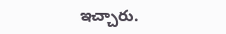ఇచ్చారు.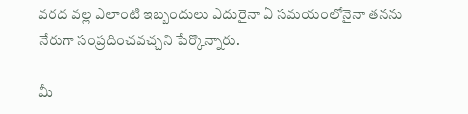వరద వల్ల ఎలాంటి ఇబ్బందులు ఎదురైనా ఏ సమయంలోనైనా తనను నేరుగా సంప్రదించవచ్చని పేర్కొన్నారు.

మీ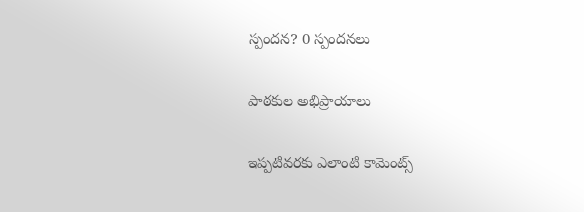స్పందన? 0 స్పందనలు

పాఠకుల అభిప్రాయాలు

ఇప్పటివరకు ఎలాంటి కామెంట్స్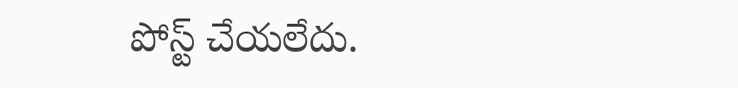పోస్ట్ చేయలేదు.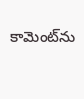కామెంట్‌ను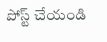పోస్ట్ చేయండి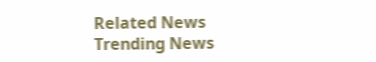Related News
Trending News